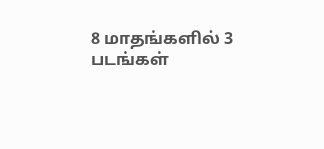8 மாதங்களில் 3 படங்கள்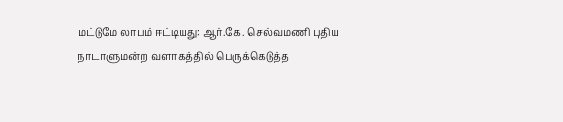மட்டுமே லாபம் ஈட்டியது: ஆர்.கே. செல்வமணி புதிய நாடாளுமன்ற வளாகத்தில் பெருக்கெடுத்த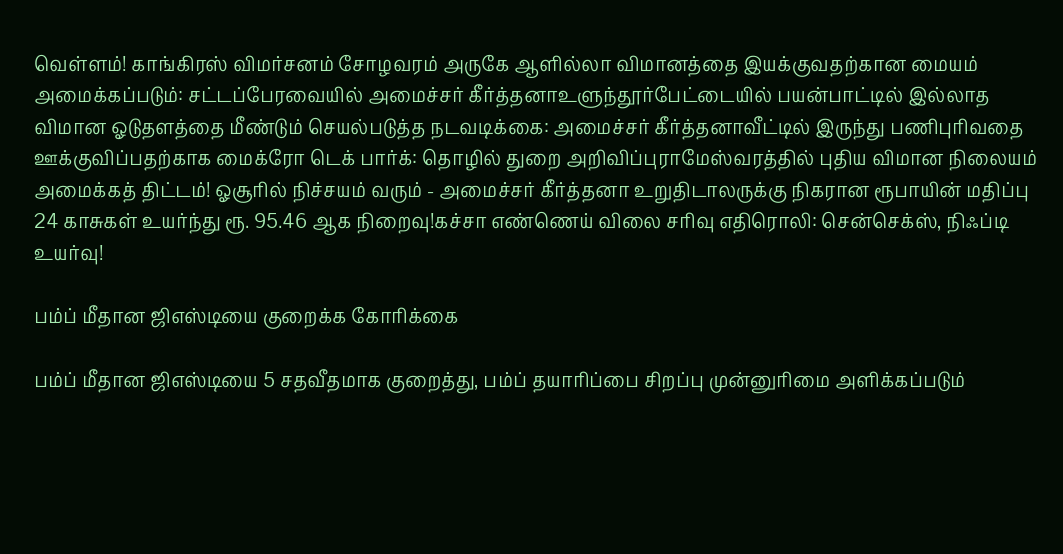வெள்ளம்! காங்கிரஸ் விமர்சனம் சோழவரம் அருகே ஆளில்லா விமானத்தை இயக்குவதற்கான மையம் அமைக்கப்படும்: சட்டப்பேரவையில் அமைச்சர் கீர்த்தனாஉளுந்தூர்பேட்டையில் பயன்பாட்டில் இல்லாத விமான ஓடுதளத்தை மீண்டும் செயல்படுத்த நடவடிக்கை: அமைச்சர் கீர்த்தனாவீட்டில் இருந்து பணிபுரிவதை ஊக்குவிப்பதற்காக மைக்ரோ டெக் பார்க்: தொழில் துறை அறிவிப்புராமேஸ்வரத்தில் புதிய விமான நிலையம் அமைக்கத் திட்டம்! ஓசூரில் நிச்சயம் வரும் - அமைச்சர் கீர்த்தனா உறுதிடாலருக்கு நிகரான ரூபாயின் மதிப்பு 24 காசுகள் உயர்ந்து ரூ. 95.46 ஆக நிறைவு!கச்சா எண்ணெய் விலை சரிவு எதிரொலி: சென்செக்ஸ், நிஃப்டி உயர்வு!

பம்ப் மீதான ஜிஎஸ்டியை குறைக்க கோரிக்கை

பம்ப் மீதான ஜிஎஸ்டியை 5 சதவீதமாக குறைத்து, பம்ப் தயாரிப்பை சிறப்பு முன்னுரிமை அளிக்கப்படும்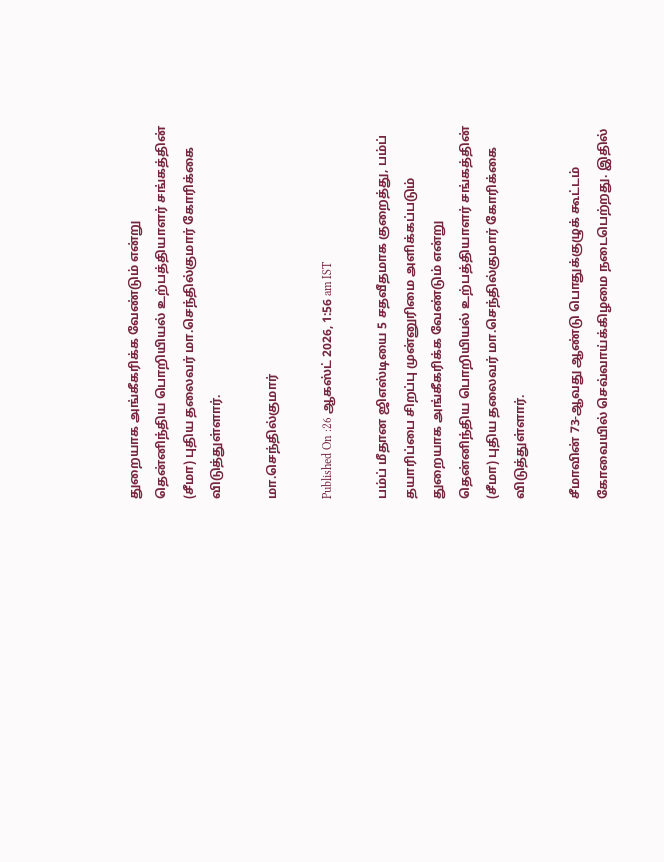துறையாக அங்கீகரிக்க வேண்டும் என்று தென்னிந்திய பொறியியல் உற்பத்தியாளர் சங்கத்தின் (சீமா) புதிய தலைவர் மா.செந்தில்குமார் கோரிக்கை விடுத்துள்ளார்.

மா.செந்தில்குமார்

Published On :26 ஆகஸ்ட் 2026, 1:56 am IST

பம்ப் மீதான ஜிஎஸ்டியை 5 சதவீதமாக குறைத்து, பம்ப் தயாரிப்பை சிறப்பு முன்னுரிமை அளிக்கப்படும் துறையாக அங்கீகரிக்க வேண்டும் என்று தென்னிந்திய பொறியியல் உற்பத்தியாளர் சங்கத்தின் (சீமா) புதிய தலைவர் மா.செந்தில்குமார் கோரிக்கை விடுத்துள்ளார்.

சீமாவின் 73-ஆவது ஆண்டு பொதுக்குழுக் கூட்டம் கோவையில் செவ்வாய்க்கிழமை நடைபெற்றது. இதில்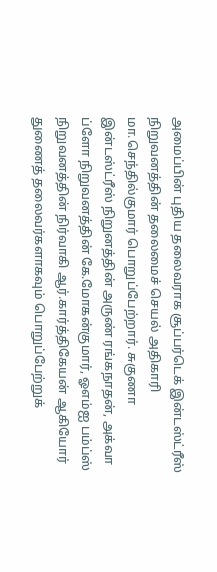அமைப்பின் புதிய தலைவராக சூப்பர்டெக் இன்டஸ்ட்ரீஸ் நிறுவனத்தின் தலைமைச் செயல் அதிகாரி மா.செந்தில்குமார் பொறுப்பேற்றார். சுகுணா இன்டஸ்ட்ரீஸ் நிறுனத்தின் அருண் ரங்கநாதன், அக்வா ப்ளோ நிறுவனத்தின் கே.மோகன்குமார், ஓஎம்ஐ பம்ப்ஸ் நிறுவனத்தின் நிர்வாகி ஆர்.கார்த்திகேயன் ஆகியோர் துணைத் தலைவர்களாகவும் பொறுப்பேற்றுக்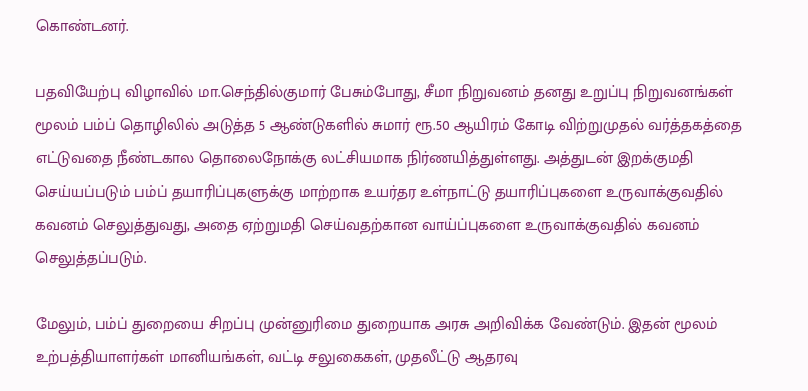கொண்டனர்.

பதவியேற்பு விழாவில் மா.செந்தில்குமார் பேசும்போது, சீமா நிறுவனம் தனது உறுப்பு நிறுவனங்கள் மூலம் பம்ப் தொழிலில் அடுத்த 5 ஆண்டுகளில் சுமார் ரூ.50 ஆயிரம் கோடி விற்றுமுதல் வர்த்தகத்தை எட்டுவதை நீண்டகால தொலைநோக்கு லட்சியமாக நிர்ணயித்துள்ளது. அத்துடன் இறக்குமதி செய்யப்படும் பம்ப் தயாரிப்புகளுக்கு மாற்றாக உயர்தர உள்நாட்டு தயாரிப்புகளை உருவாக்குவதில் கவனம் செலுத்துவது, அதை ஏற்றுமதி செய்வதற்கான வாய்ப்புகளை உருவாக்குவதில் கவனம் செலுத்தப்படும்.

மேலும், பம்ப் துறையை சிறப்பு முன்னுரிமை துறையாக அரசு அறிவிக்க வேண்டும். இதன் மூலம் உற்பத்தியாளர்கள் மானியங்கள், வட்டி சலுகைகள், முதலீட்டு ஆதரவு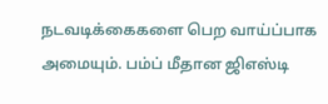நடவடிக்கைகளை பெற வாய்ப்பாக அமையும். பம்ப் மீதான ஜிஎஸ்டி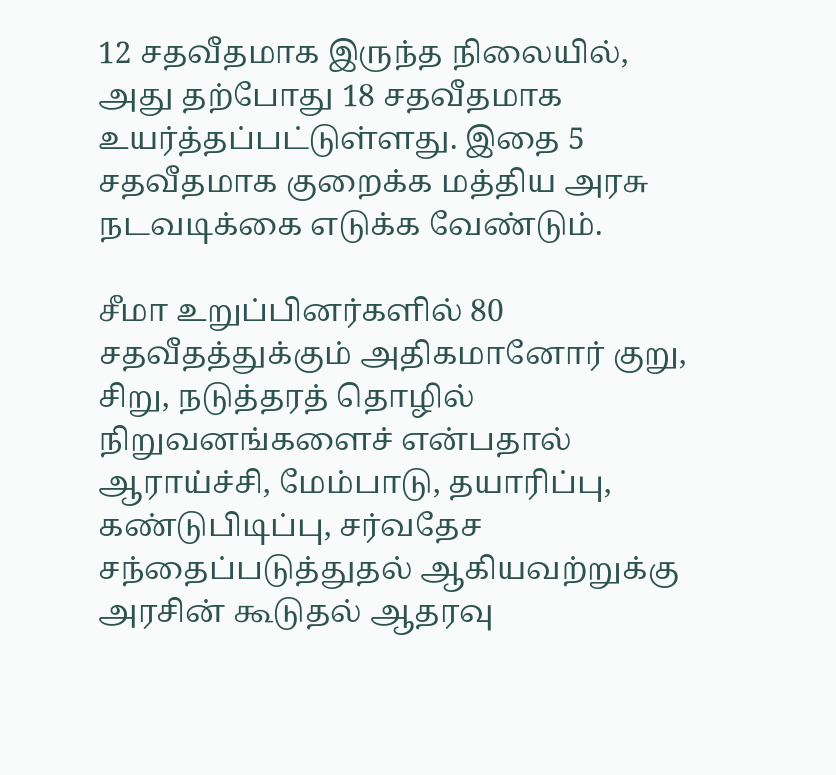12 சதவீதமாக இருந்த நிலையில், அது தற்போது 18 சதவீதமாக உயர்த்தப்பட்டுள்ளது. இதை 5 சதவீதமாக குறைக்க மத்திய அரசு நடவடிக்கை எடுக்க வேண்டும்.

சீமா உறுப்பினர்களில் 80 சதவீதத்துக்கும் அதிகமானோர் குறு, சிறு, நடுத்தரத் தொழில் நிறுவனங்களைச் என்பதால் ஆராய்ச்சி, மேம்பாடு, தயாரிப்பு, கண்டுபிடிப்பு, சர்வதேச சந்தைப்படுத்துதல் ஆகியவற்றுக்கு அரசின் கூடுதல் ஆதரவு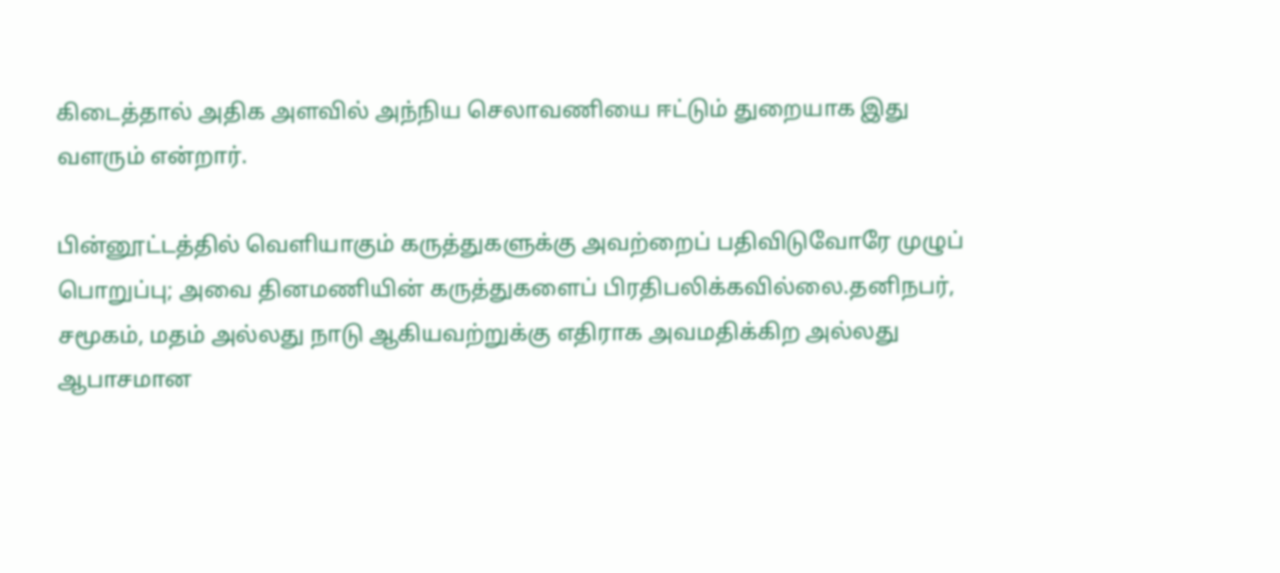கிடைத்தால் அதிக அளவில் அந்நிய செலாவணியை ஈட்டும் துறையாக இது வளரும் என்றார்.

பின்னூட்டத்தில் வெளியாகும் கருத்துகளுக்கு அவற்றைப் பதிவிடுவோரே முழுப் பொறுப்பு; அவை தினமணியின் கருத்துகளைப் பிரதிபலிக்கவில்லை.தனிநபர், சமூகம், மதம் அல்லது நாடு ஆகியவற்றுக்கு எதிராக அவமதிக்கிற அல்லது ஆபாசமான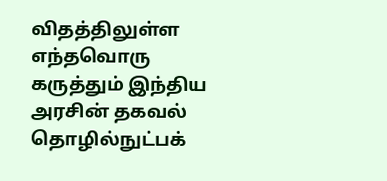விதத்திலுள்ள எந்தவொரு கருத்தும் இந்திய அரசின் தகவல் தொழில்நுட்பக்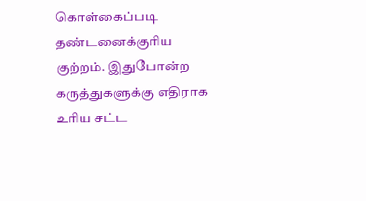கொள்கைப்படி தண்டனைக்குரிய குற்றம். இதுபோன்ற கருத்துகளுக்கு எதிராக உரிய சட்ட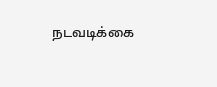நடவடிக்கை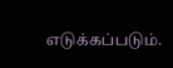எடுக்கப்படும்.